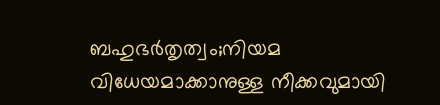ബഹുഭര്‍തൃത്വം;നിയമ വിധേയമാക്കാനുള്ള നീക്കവുമായി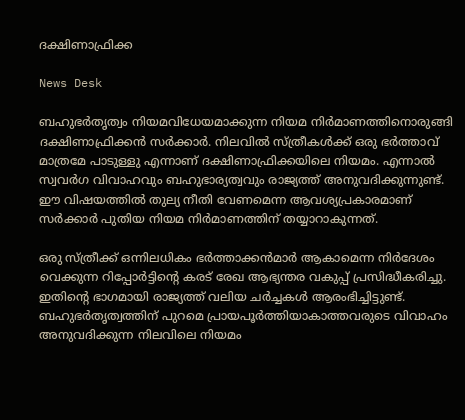ദക്ഷിണാഫ്രിക്ക

News Desk

ബഹുഭര്‍തൃത്വം നിയമവിധേയമാക്കുന്ന നിയമ നിര്‍മാണത്തിനൊരുങ്ങി ദക്ഷിണാഫ്രിക്കന്‍ സര്‍ക്കാര്‍. നിലവില്‍ സ്ത്രീകള്‍ക്ക് ഒരു ഭര്‍ത്താവ് മാത്രമേ പാടുള്ളു എന്നാണ് ദക്ഷിണാഫ്രിക്കയിലെ നിയമം. എന്നാല്‍ സ്വവര്‍ഗ വിവാഹവും ബഹുഭാര്യത്വവും രാജ്യത്ത് അനുവദിക്കുന്നുണ്ട്. ഈ വിഷയത്തില്‍ തുല്യ നീതി വേണമെന്ന ആവശ്യപ്രകാരമാണ് സര്‍ക്കാര്‍ പുതിയ നിയമ നിര്‍മാണത്തിന് തയ്യാറാകുന്നത്.

ഒരു സ്ത്രീക്ക് ഒന്നിലധികം ഭര്‍ത്താക്കന്‍മാര്‍ ആകാമെന്ന നിര്‍ദേശം വെക്കുന്ന റിപ്പോര്‍ട്ടിന്റെ കരട് രേഖ ആഭ്യന്തര വകുപ്പ് പ്രസിദ്ധീകരിച്ചു. ഇതിന്റെ ഭാഗമായി രാജ്യത്ത് വലിയ ചര്‍ച്ചകള്‍ ആരംഭിച്ചിട്ടുണ്ട്. ബഹുഭര്‍തൃത്വത്തിന് പുറമെ പ്രായപൂര്‍ത്തിയാകാത്തവരുടെ വിവാഹം അനുവദിക്കുന്ന നിലവിലെ നിയമം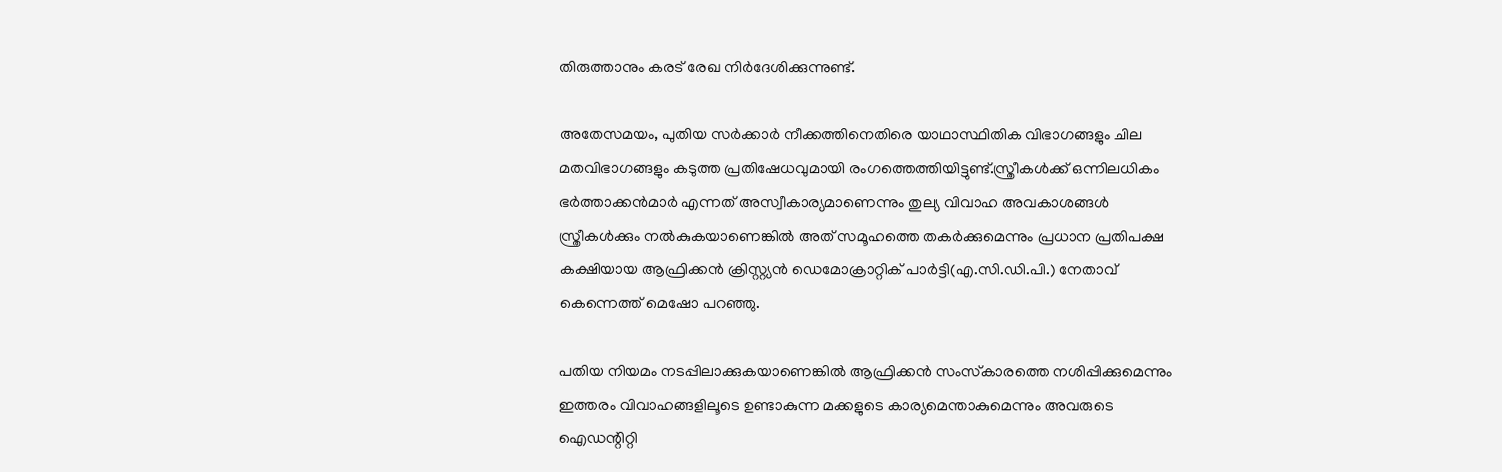തിരുത്താനും കരട് രേഖ നിര്‍ദേശിക്കുന്നുണ്ട്.

അതേസമയം, പുതിയ സര്‍ക്കാര്‍ നീക്കത്തിനെതിരെ യാഥാസ്ഥിതിക വിഭാഗങ്ങളും ചില മതവിഭാഗങ്ങളും കടുത്ത പ്രതിഷേധവുമായി രംഗത്തെത്തിയിട്ടുണ്ട്.സ്ത്രീകള്‍ക്ക് ഒന്നിലധികം ഭര്‍ത്താക്കന്‍മാര്‍ എന്നത് അസ്വീകാര്യമാണെന്നും തുല്യ വിവാഹ അവകാശങ്ങള്‍ സ്ത്രീകള്‍ക്കും നല്‍കുകയാണെങ്കില്‍ അത് സമൂഹത്തെ തകര്‍ക്കുമെന്നും പ്രധാന പ്രതിപക്ഷ കക്ഷിയായ ആഫ്രിക്കന്‍ ക്രിസ്റ്റ്യന്‍ ഡെമോക്രാറ്റിക് പാര്‍ട്ടി(എ.സി.ഡി.പി.) നേതാവ് കെന്നെത്ത് മെഷോ പറഞ്ഞു.

പതിയ നിയമം നടപ്പിലാക്കുകയാണെങ്കില്‍ ആഫ്രിക്കന്‍ സംസ്‌കാരത്തെ നശിപ്പിക്കുമെന്നും ഇത്തരം വിവാഹങ്ങളിലൂടെ ഉണ്ടാകുന്ന മക്കളുടെ കാര്യമെന്താകുമെന്നും അവരുടെ ഐഡന്റിറ്റി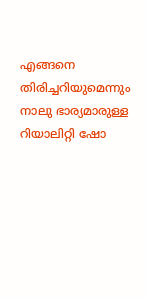എങ്ങനെ തിരിച്ചറിയുമെന്നും നാലു ഭാര്യമാരുള്ള റിയാലിറ്റി ഷോ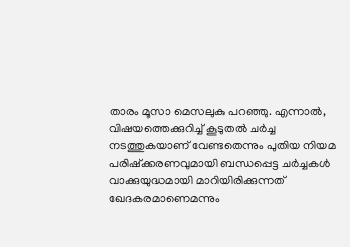താരം മൂസാ മെസലുകു പറഞ്ഞു. എന്നാല്‍, വിഷയത്തെക്കുറിച്ച് കൂടുതല്‍ ചര്‍ച്ച നടത്തുകയാണ് വേണ്ടതെന്നും പുതിയ നിയമ പരിഷ്‌ക്കരണവുമായി ബന്ധപ്പെട്ട ചര്‍ച്ചകള്‍ വാക്കുയുദ്ധമായി മാറിയിരിക്കുന്നത് ഖേദകരമാണെമന്നും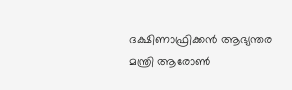ദക്ഷിണാഫ്രിക്കന്‍ ആഭ്യന്തര മന്ത്രി ആരോണ്‍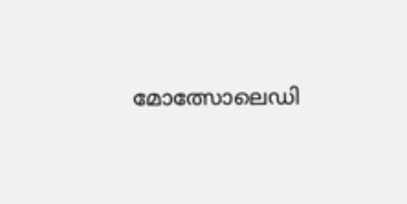മോത്സോലെഡി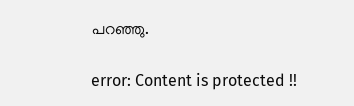പറഞ്ഞു.

error: Content is protected !!